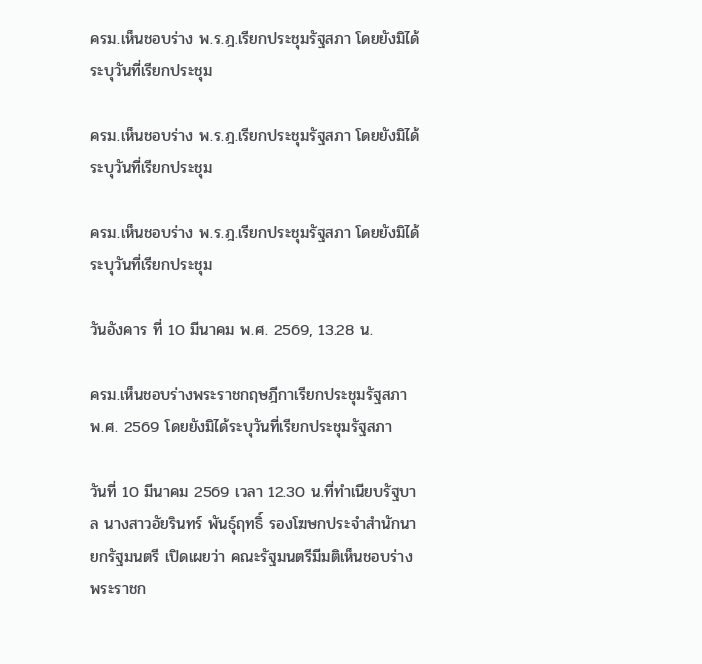ครม.เห็นชอบร่าง พ.ร.ฎ.เรียกประชุมรัฐสภา โดยยังมิได้ระบุวันที่เรียกประชุม

ครม.เห็นชอบร่าง พ.ร.ฎ.เรียกประชุมรัฐสภา โดยยังมิได้ระบุวันที่เรียกประชุม

ครม.เห็นชอบร่าง พ.ร.ฎ.เรียกประชุมรัฐสภา โดยยังมิได้ระบุวันที่เรียกประชุม

วันอังคาร ที่ 10 มีนาคม พ.ศ. 2569, 13.28 น.

ครม.เห็นชอบร่างพระราชกฤษฎีกาเรียกประชุมรัฐสภา พ.ศ. 2569 โดยยังมิได้ระบุวันที่เรียกประชุมรัฐสภา

วันที่ 10 มีนาคม 2569 เวลา 12.30 น.ที่ทำเนียบรัฐบาล นางสาวอัยรินทร์ พันธุ์ฤทธิ์ รองโฆษกประจำสำนักนายกรัฐมนตรี เปิดเผยว่า คณะรัฐมนตรีมีมติเห็นชอบร่างพระราชก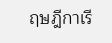ฤษฎีกาเรี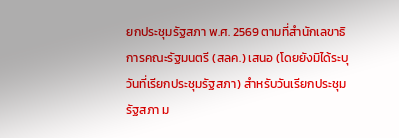ยกประชุมรัฐสภา พ.ศ. 2569 ตามที่สำนักเลขาธิการคณะรัฐมนตรี (สลค.) เสนอ (โดยยังมิได้ระบุวันที่เรียกประชุมรัฐสภา) สำหรับวันเรียกประชุมรัฐสภา ม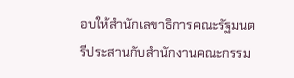อบให้สำนักเลขาธิการคณะรัฐมนตรีประสานกับสำนักงานคณะกรรม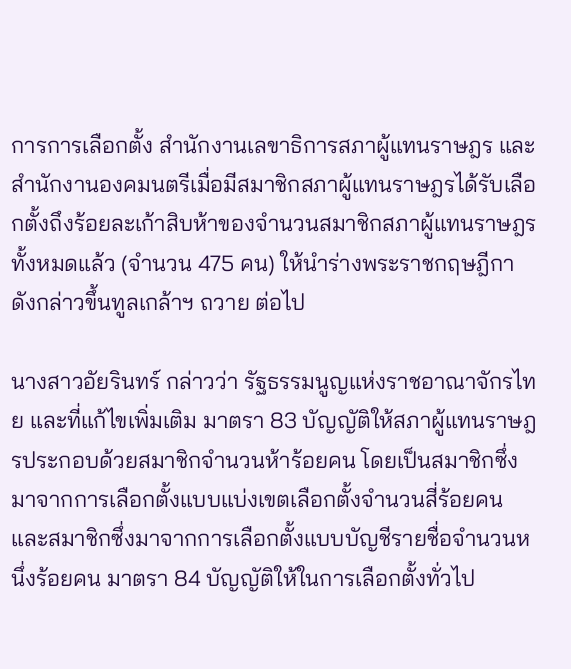การการเลือกตั้ง สำนักงานเลขาธิการสภาผู้แทนราษฎร และสำนักงานองคมนตรีเมื่อมีสมาชิกสภาผู้แทนราษฎรได้รับเลือกตั้งถึงร้อยละเก้าสิบห้าของจำนวนสมาชิกสภาผู้แทนราษฎรทั้งหมดแล้ว (จำนวน 475 คน) ให้นำร่างพระราชกฤษฎีกาดังกล่าวขึ้นทูลเกล้าฯ ถวาย ต่อไป

นางสาวอัยรินทร์ กล่าวว่า รัฐธรรมนูญแห่งราชอาณาจักรไทย และที่แก้ไขเพิ่มเติม มาตรา 83 บัญญัติให้สภาผู้แทนราษฎรประกอบด้วยสมาชิกจำนวนห้าร้อยคน โดยเป็นสมาชิกซึ่งมาจากการเลือกตั้งแบบแบ่งเขตเลือกตั้งจำนวนสี่ร้อยคน และสมาชิกซึ่งมาจากการเลือกตั้งแบบบัญชีรายชื่อจำนวนหนึ่งร้อยคน มาตรา 84 บัญญัติให้ในการเลือกตั้งทั่วไป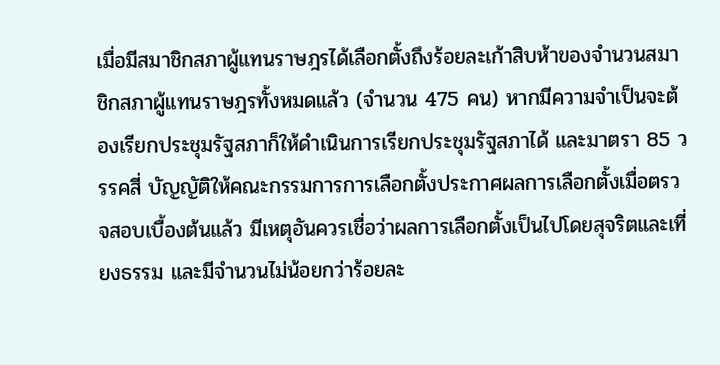เมื่อมีสมาชิกสภาผู้แทนราษฎรได้เลือกตั้งถึงร้อยละเก้าสิบห้าของจำนวนสมาชิกสภาผู้แทนราษฎรทั้งหมดแล้ว (จำนวน 475 คน) หากมีความจำเป็นจะต้องเรียกประชุมรัฐสภาก็ให้ดำเนินการเรียกประชุมรัฐสภาได้ และมาตรา 85 วรรคสี่ บัญญัติให้คณะกรรมการการเลือกตั้งประกาศผลการเลือกตั้งเมื่อตรวจสอบเบื้องต้นแล้ว มีเหตุอันควรเชื่อว่าผลการเลือกตั้งเป็นไปโดยสุจริตและเที่ยงธรรม และมีจำนวนไม่น้อยกว่าร้อยละ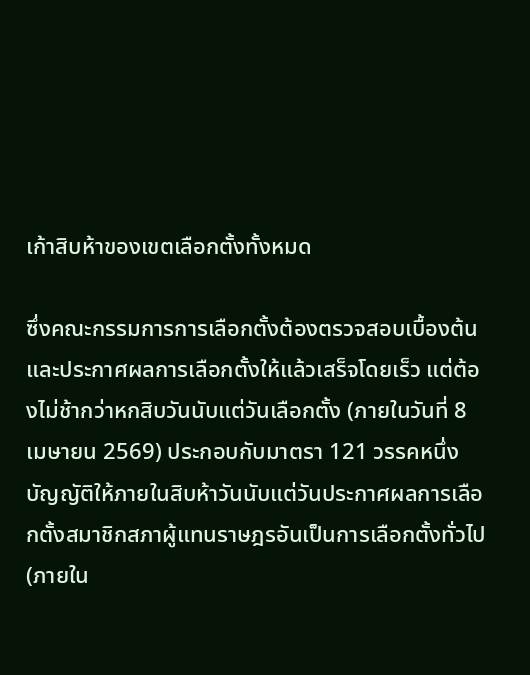เก้าสิบห้าของเขตเลือกตั้งทั้งหมด

ซึ่งคณะกรรมการการเลือกตั้งต้องตรวจสอบเบื้องต้นและประกาศผลการเลือกตั้งให้แล้วเสร็จโดยเร็ว แต่ต้องไม่ช้ากว่าหกสิบวันนับแต่วันเลือกตั้ง (ภายในวันที่ 8 เมษายน 2569) ประกอบกับมาตรา 121 วรรคหนึ่ง บัญญัติให้ภายในสิบห้าวันนับแต่วันประกาศผลการเลือกตั้งสมาชิกสภาผู้แทนราษฎรอันเป็นการเลือกตั้งทั่วไป (ภายใน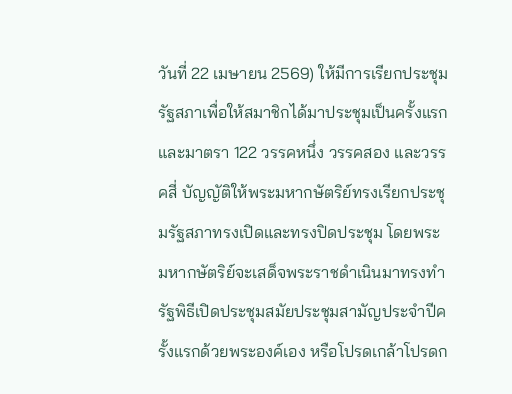วันที่ 22 เมษายน 2569) ให้มีการเรียกประชุมรัฐสภาเพื่อให้สมาชิกได้มาประชุมเป็นครั้งแรกและมาตรา 122 วรรคหนึ่ง วรรคสอง และวรรคสี่ บัญญัติให้พระมหากษัตริย์ทรงเรียกประชุมรัฐสภาทรงเปิดและทรงปิดประชุม โดยพระมหากษัตริย์จะเสด็จพระราชดำเนินมาทรงทำรัฐพิธีเปิดประชุมสมัยประชุมสามัญประจำปีครั้งแรกด้วยพระองค์เอง หรือโปรดเกล้าโปรดก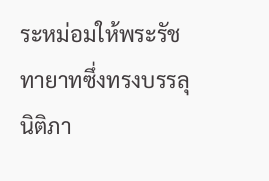ระหม่อมให้พระรัชทายาทซึ่งทรงบรรลุนิติภา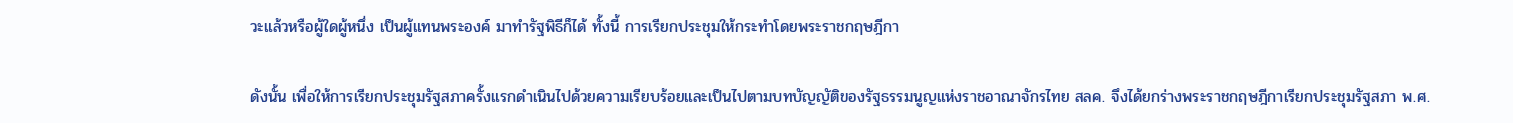วะแล้วหรือผู้ใดผู้หนึ่ง เป็นผู้แทนพระองค์ มาทำรัฐพิธีก็ได้ ทั้งนี้ การเรียกประชุมให้กระทำโดยพระราชกฤษฎีกา

ดังนั้น เพื่อให้การเรียกประชุมรัฐสภาครั้งแรกดำเนินไปด้วยความเรียบร้อยและเป็นไปตามบทบัญญัติของรัฐธรรมนูญแห่งราชอาณาจักรไทย สลค. จึงได้ยกร่างพระราชกฤษฎีกาเรียกประชุมรัฐสภา พ.ศ.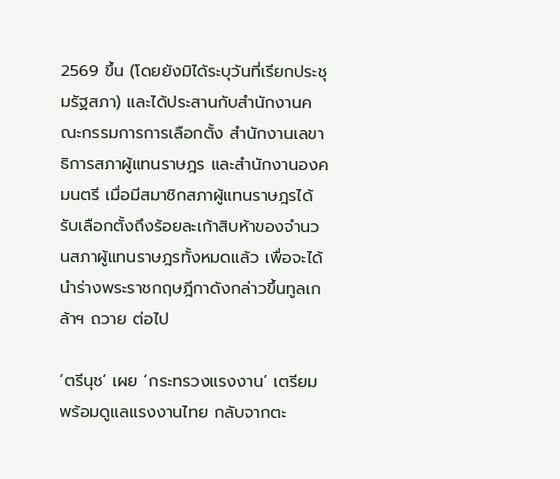2569 ขึ้น (โดยยังมิได้ระบุวันที่เรียกประชุมรัฐสภา) และได้ประสานกับสำนักงานคณะกรรมการการเลือกตั้ง สำนักงานเลขาธิการสภาผู้แทนราษฎร และสำนักงานองคมนตรี เมื่อมีสมาชิกสภาผู้แทนราษฎรได้รับเลือกตั้งถึงร้อยละเก้าสิบห้าของจำนวนสภาผู้แทนราษฎรทั้งหมดแล้ว เพื่อจะได้นำร่างพระราชกฤษฎีกาดังกล่าวขึ้นทูลเกล้าฯ ถวาย ต่อไป

‘ตรีนุช’ เผย ‘กระทรวงแรงงาน’ เตรียมพร้อมดูแลแรงงานไทย กลับจากตะ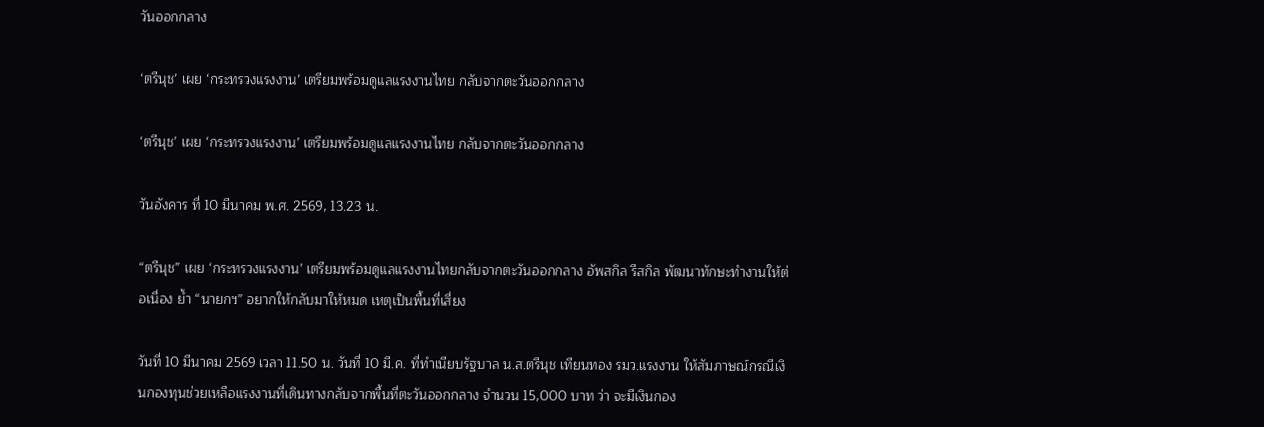วันออกกลาง

‘ตรีนุช’ เผย ‘กระทรวงแรงงาน’ เตรียมพร้อมดูแลแรงงานไทย กลับจากตะวันออกกลาง

‘ตรีนุช’ เผย ‘กระทรวงแรงงาน’ เตรียมพร้อมดูแลแรงงานไทย กลับจากตะวันออกกลาง

วันอังคาร ที่ 10 มีนาคม พ.ศ. 2569, 13.23 น.

“ตรีนุช” เผย ‘กระทรวงแรงงาน’ เตรียมพร้อมดูแลแรงงานไทยกลับจากตะวันออกกลาง อัพสกิล รีสกิล พัฒนาทักษะทำงานให้ต่อเนื่อง ย้ำ “นายกฯ” อยากให้กลับมาให้หมด เหตุเป็นพื้นที่เสี่ยง

วันที่ 10 มีนาคม 2569 เวลา 11.50 น. วันที่ 10 มี.ค. ที่ทำเนียบรัฐบาล น.ส.ตรีนุช เทียนทอง รมว.แรงงาน ให้สัมภาษณ์กรณีเงินกองทุนช่วยเหลือแรงงานที่เดินทางกลับจากพื้นที่ตะวันออกกลาง จำนวน 15,000 บาท ว่า จะมีเงินกอง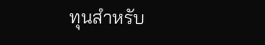ทุนสำหรับ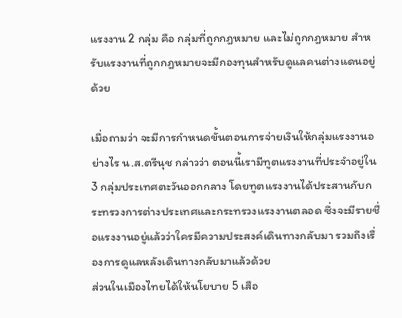แรงงาน 2 กลุ่ม คือ กลุ่มที่ถูกกฎหมาย และไม่ถูกกฎหมาย สำหรับแรงงานที่ถูกกฎหมายจะมีกองทุนสำหรับดูแลคนต่างแดนอยู่ด้วย

เมื่อถามว่า จะมีการกำหนดขั้นตอนการจ่ายเงินให้กลุ่มแรงงานอย่างไร น.ส.ตรีนุช กล่าวว่า ตอนนี้เรามีทูตแรงงานที่ประจำอยู่ใน 3 กลุ่มประเทศตะวันออกกลาง โดยทูตแรงงานได้ประสานกับกระทรวงการต่างประเทศและกระทรวงแรงงานตลอด ซึ่งจะมีรายชื่อแรงงานอยู่แล้วว่าใครมีความประสงค์เดินทางกลับมา รวมถึงเรื่องการดูแลหลังเดินทางกลับมาแล้วด้วย
ส่วนในเมืองไทยได้ให้นโยบาย 5 เสือ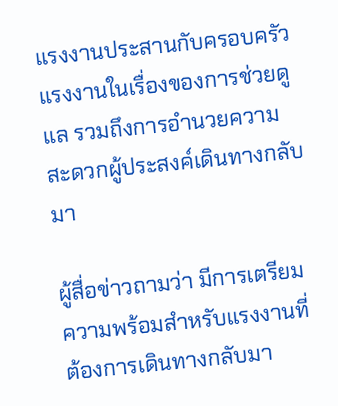แรงงานประสานกับครอบครัวแรงงานในเรื่องของการช่วยดูแล รวมถึงการอำนวยความสะดวกผู้ประสงค์เดินทางกลับมา

ผู้สื่อข่าวถามว่า มีการเตรียมความพร้อมสำหรับแรงงานที่ต้องการเดินทางกลับมา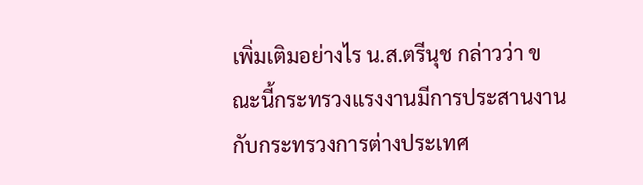เพิ่มเติมอย่างไร น.ส.ตรีนุช กล่าวว่า ขณะนี้กระทรวงแรงงานมีการประสานงานกับกระทรวงการต่างประเทศ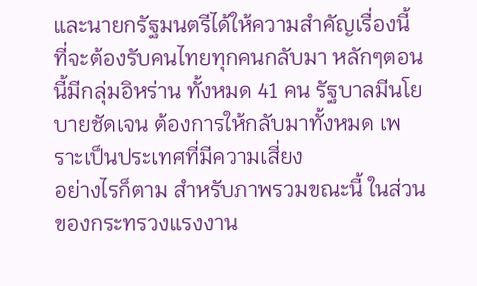และนายกรัฐมนตรีได้ให้ความสำคัญเรื่องนี้ ที่จะต้องรับคนไทยทุกคนกลับมา หลักๆตอนนี้มีกลุ่มอิหร่าน ทั้งหมด 41 คน รัฐบาลมีนโยบายชัดเจน ต้องการให้กลับมาทั้งหมด เพราะเป็นประเทศที่มีความเสี่ยง
อย่างไรก็ตาม สำหรับภาพรวมขณะนี้ ในส่วนของกระทรวงแรงงาน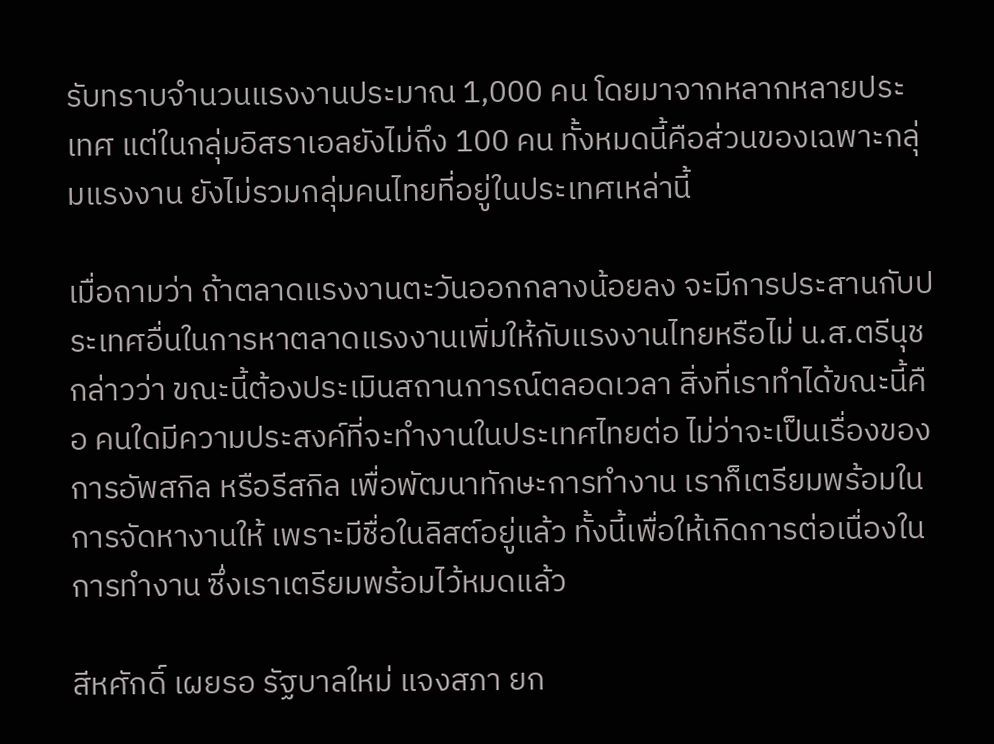รับทราบจำนวนแรงงานประมาณ 1,000 คน โดยมาจากหลากหลายประเทศ แต่ในกลุ่มอิสราเอลยังไม่ถึง 100 คน ทั้งหมดนี้คือส่วนของเฉพาะกลุ่มแรงงาน ยังไม่รวมกลุ่มคนไทยที่อยู่ในประเทศเหล่านี้

เมื่อถามว่า ถ้าตลาดแรงงานตะวันออกกลางน้อยลง จะมีการประสานกับประเทศอื่นในการหาตลาดแรงงานเพิ่มให้กับแรงงานไทยหรือไม่ น.ส.ตรีนุช กล่าวว่า ขณะนี้ต้องประเมินสถานการณ์ตลอดเวลา สิ่งที่เราทำได้ขณะนี้คือ คนใดมีความประสงค์ที่จะทำงานในประเทศไทยต่อ ไม่ว่าจะเป็นเรื่องของการอัพสกิล หรือรีสกิล เพื่อพัฒนาทักษะการทำงาน เราก็เตรียมพร้อมในการจัดหางานให้ เพราะมีชื่อในลิสต์อยู่แล้ว ทั้งนี้เพื่อให้เกิดการต่อเนื่องในการทำงาน ซึ่งเราเตรียมพร้อมไว้หมดแล้ว

สีหศักดิ์ เผยรอ รัฐบาลใหม่ แจงสภา ยก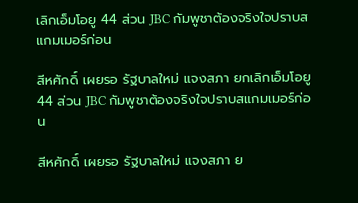เลิกเอ็มโอยู 44 ส่วน JBC กัมพูชาต้องจริงใจปราบสแกมเมอร์ก่อน

สีหศักดิ์ เผยรอ รัฐบาลใหม่ แจงสภา ยกเลิกเอ็มโอยู 44 ส่วน JBC กัมพูชาต้องจริงใจปราบสแกมเมอร์ก่อน

สีหศักดิ์ เผยรอ รัฐบาลใหม่ แจงสภา ย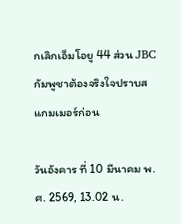กเลิกเอ็มโอยู 44 ส่วน JBC กัมพูชาต้องจริงใจปราบสแกมเมอร์ก่อน

วันอังคาร ที่ 10 มีนาคม พ.ศ. 2569, 13.02 น.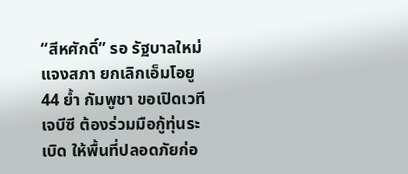“สีหศักดิ์” รอ รัฐบาลใหม่ แจงสภา ยกเลิกเอ็มโอยู 44 ย้ำ กัมพูชา ขอเปิดเวทีเจบีซี ต้องร่วมมือกู้ทุ่นระเบิด ให้พื้นที่ปลอดภัยก่อ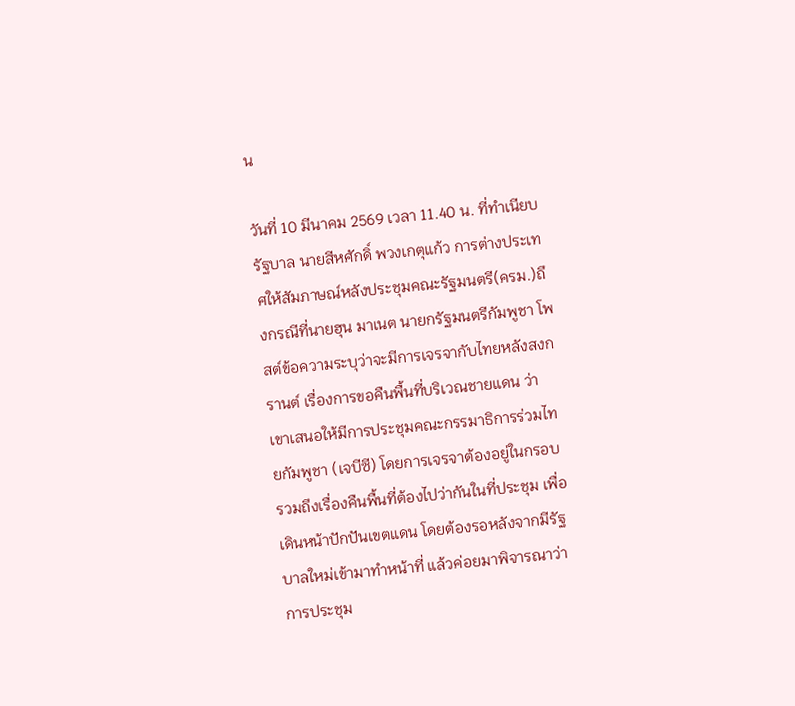น

วันที่ 10 มีนาคม 2569 เวลา 11.40 น. ที่ทำเนียบรัฐบาล นายสีหศักดิ์ พวงเกตุแก้ว การต่างประเทศให้สัมภาษณ์หลังประชุมคณะรัฐมนตรี(ครม.)ถึงกรณีที่นายฮุน มาเนต นายกรัฐมนตรีกัมพูชา โพสต์ข้อความระบุว่าจะมีการเจรจากับไทยหลังสงกรานต์ เรื่องการขอคืนพื้นที่บริเวณชายแดน ว่า เขาเสนอให้มีการประชุมคณะกรรมาธิการร่วมไทยกัมพูชา (เจบีซี) โดยการเจรจาต้องอยู่ในกรอบ รวมถึงเรื่องคืนพื้นที่ต้องไปว่ากันในที่ประชุม เพื่อเดินหน้าปักปันเขตแดน โดยต้องรอหลังจากมีรัฐบาลใหม่เข้ามาทำหน้าที่ แล้วค่อยมาพิจารณาว่าการประชุม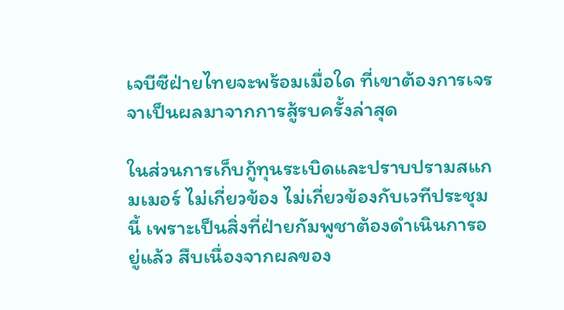เจบีซีฝ่ายไทยจะพร้อมเมื่อใด ที่เขาต้องการเจรจาเป็นผลมาจากการสู้รบครั้งล่าสุด

ในส่วนการเก็บกู้ทุนระเบิดและปราบปรามสแกมเมอร์ ไม่เกี่ยวข้อง ไม่เกี่ยวข้องกับเวทีประชุมนี้ เพราะเป็นสิ่งที่ฝ่ายกัมพูชาต้องดำเนินการอยู่แล้ว สืบเนื่องจากผลของ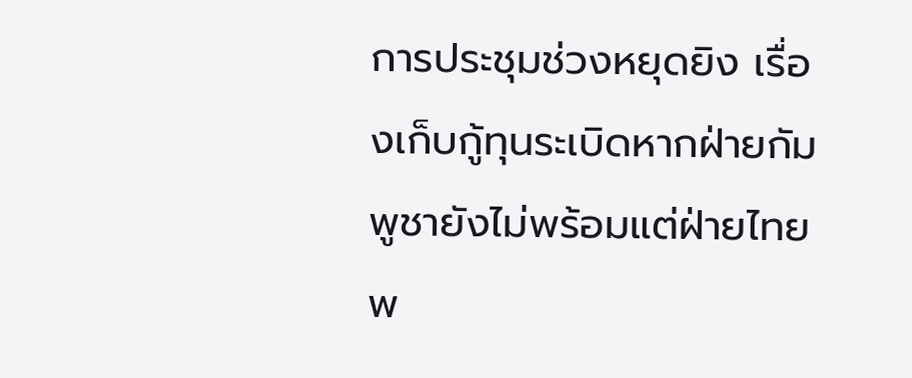การประชุมช่วงหยุดยิง เรื่องเก็บกู้ทุนระเบิดหากฝ่ายกัมพูชายังไม่พร้อมแต่ฝ่ายไทยพ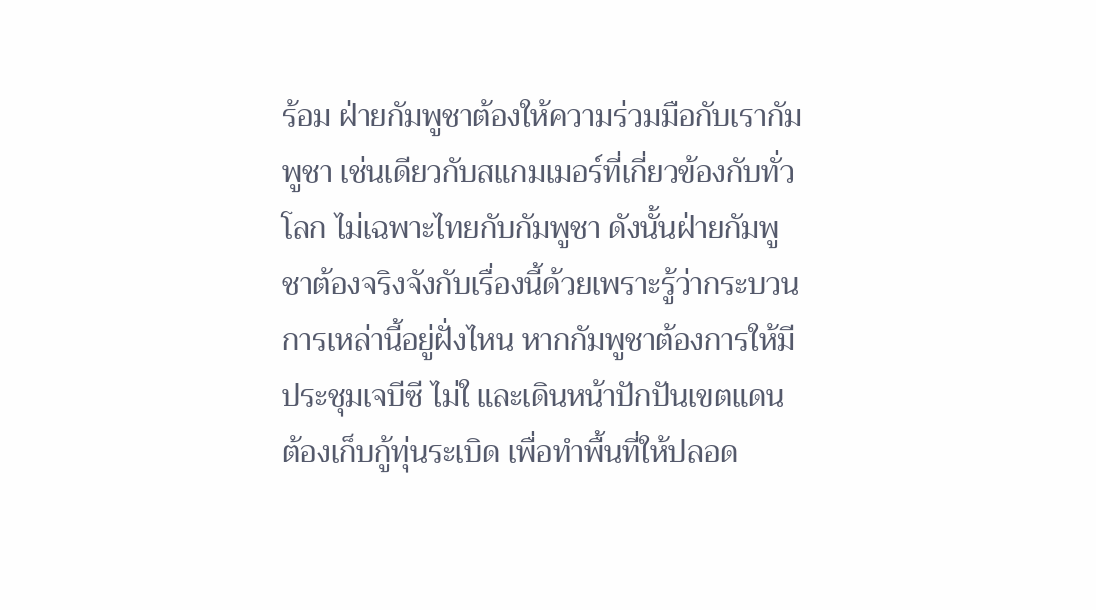ร้อม ฝ่ายกัมพูชาต้องให้ความร่วมมือกับเรากัมพูชา เช่นเดียวกับสแกมเมอร์ที่เกี่ยวข้องกับทั่วโลก ไม่เฉพาะไทยกับกัมพูชา ดังนั้นฝ่ายกัมพูชาต้องจริงจังกับเรื่องนี้ด้วยเพราะรู้ว่ากระบวนการเหล่านี้อยู่ฝั่งไหน หากกัมพูชาต้องการให้มีประชุมเจบีซี ไม่ใ และเดินหน้าปักปันเขตแดน ต้องเก็บกู้ทุ่นระเบิด เพื่อทำพื้นที่ให้ปลอด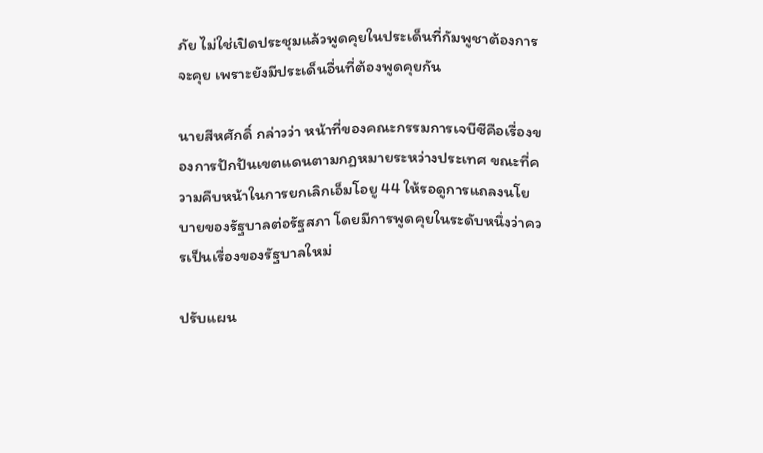ภัย ไม่ใช่เปิดประชุมแล้วพูดคุยในประเด็นที่กัมพูชาต้องการจะคุย เพราะยังมีประเด็นอื่นที่ต้องพูดคุยกัน

นายสีหศักดิ์ กล่าวว่า หน้าที่ของคณะกรรมการเจบีซีคือเรื่องของการปักปันเขตแดนตามกฏหมายระหว่างประเทศ ขณะที่ความคืบหน้าในการยกเลิกเอ็มโอยู 44 ให้รอดูการแถลงนโยบายของรัฐบาลต่อรัฐสภา โดยมีการพูดคุยในระดับหนึ่งว่าควรเป็นเรื่องของรัฐบาลใหม่

ปรับแผน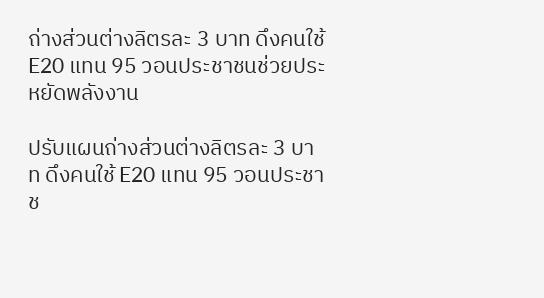ถ่างส่วนต่างลิตรละ 3 บาท ดึงคนใช้ E20 แทน 95 วอนประชาชนช่วยประหยัดพลังงาน

ปรับแผนถ่างส่วนต่างลิตรละ 3 บาท ดึงคนใช้ E20 แทน 95 วอนประชาช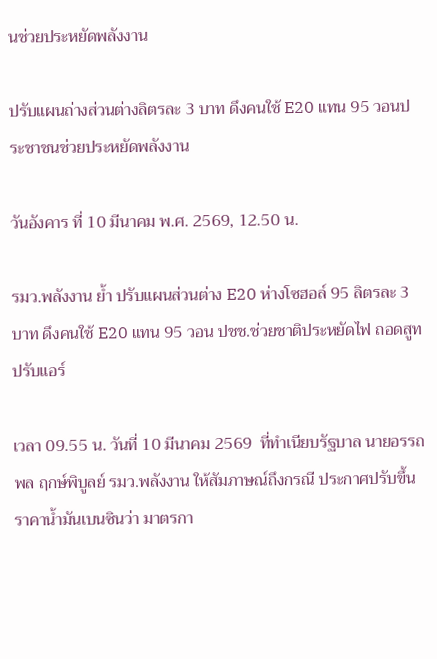นช่วยประหยัดพลังงาน

ปรับแผนถ่างส่วนต่างลิตรละ 3 บาท ดึงคนใช้ E20 แทน 95 วอนประชาชนช่วยประหยัดพลังงาน

วันอังคาร ที่ 10 มีนาคม พ.ศ. 2569, 12.50 น.

รมว.พลังงาน ย้ำ ปรับแผนส่วนต่าง E20 ห่างโซฮอล์ 95 ลิตรละ 3 บาท ดึงคนใช้ E20 แทน 95 วอน ปชช.ช่วยชาติประหยัดไฟ ถอดสูท ปรับแอร์

เวลา 09.55 น. วันที่ 10 มีนาคม 2569  ที่ทำเนียบรัฐบาล นายอรรถพล ฤกษ์พิบูลย์ รมว.พลังงาน ให้สัมภาษณ์ถึงกรณี ประกาศปรับขึ้นราคาน้ำมันเบนซินว่า มาตรกา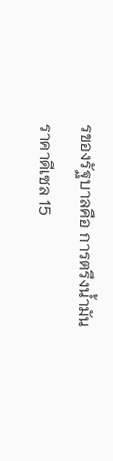รของรัฐบาลคือ การตรึงน้ำมันราคาดีเซล 15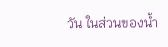วัน ในส่วนของน้ำ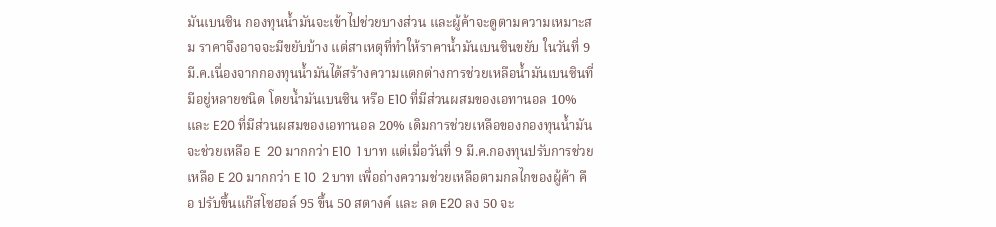มันเบนซิน กองทุนน้ำมันจะเข้าไปช่วยบางส่วน และผู้ค้าจะดูตามความเหมาะสม ราคาจึงอาจจะมีขยับบ้าง แต่สาเหตุที่ทำให้ราคาน้ำมันเบนซินขยับ ในวันที่ 9 มี.ค.เนื่องจากกองทุนน้ำมันได้สร้างความแตกต่างการช่วยเหลือน้ำมันเบนซินที่มีอยู่หลายชนิด โดยน้ำมันเบนซิน หรือ E10 ที่มีส่วนผสมของเอทานอล 10% และ E20 ที่มีส่วนผสมของเอทานอล 20% เดิมการช่วยเหลือของกองทุนน้ำมัน จะช่วยเหลือ E  20 มากกว่า E10  1 บาท แต่เมื่อวันที่ 9 มี.ค.กองทุนปรับการช่วยเหลือ E 20 มากกว่า E 10  2 บาท เพื่อถ่างความช่วยเหลือตามกลไกของผู้ค้า คือ ปรับขึ้นแก๊สโซฮอล์ 95 ขึ้น 50 สตางค์ และ ลด E20 ลง 50 จะ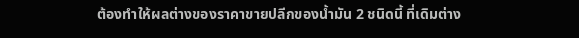ต้องทำให้ผลต่างของราคาขายปลีกของน้ำมัน 2 ชนิดนี้ ที่เดิมต่าง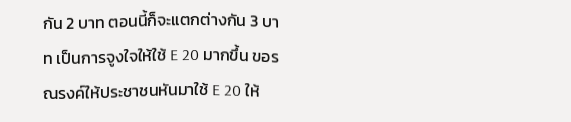กัน 2 บาท ตอนนี้ก็จะแตกต่างกัน 3 บาท เป็นการจูงใจให้ใช้ E 20 มากขึ้น ขอรณรงค์ให้ประชาชนหันมาใช้ E 20 ให้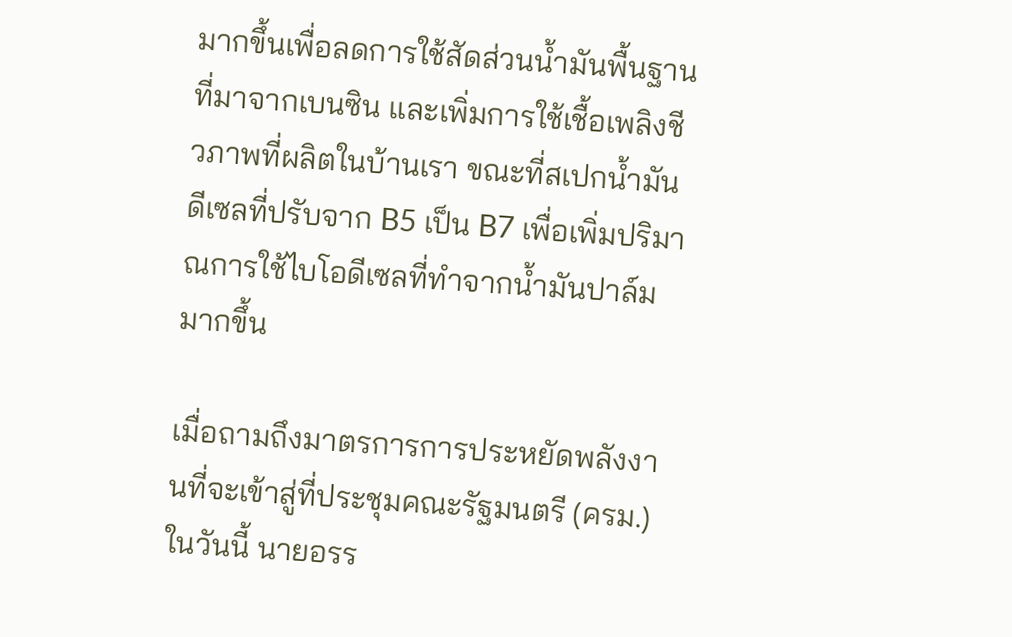มากขึ้นเพื่อลดการใช้สัดส่วนน้ำมันพื้นฐานที่มาจากเบนซิน และเพิ่มการใช้เชื้อเพลิงชีวภาพที่ผลิตในบ้านเรา ขณะที่สเปกน้ำมันดีเซลที่ปรับจาก B5 เป็น B7 เพื่อเพิ่มปริมาณการใช้ไบโอดีเซลที่ทำจากน้ำมันปาล์มมากขึ้น

เมื่อถามถึงมาตรการการประหยัดพลังงานที่จะเข้าสู่ที่ประชุมคณะรัฐมนตรี (ครม.) ในวันนี้ นายอรร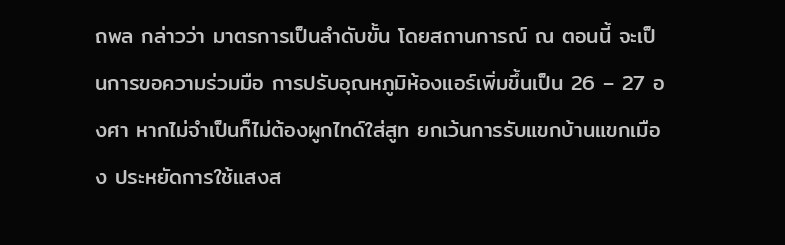ถพล กล่าวว่า มาตรการเป็นลำดับขั้น โดยสถานการณ์ ณ ตอนนี้ จะเป็นการขอความร่วมมือ การปรับอุณหภูมิห้องแอร์เพิ่มขึ้นเป็น 26 – 27 องศา หากไม่จำเป็นก็ไม่ต้องผูกไทด์ใส่สูท ยกเว้นการรับแขกบ้านแขกเมือง ประหยัดการใช้แสงส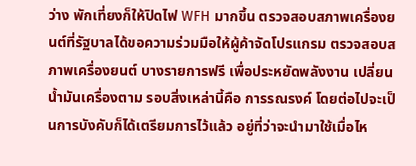ว่าง พักเที่ยงก็ให้ปิดไฟ WFH มากขึ้น ตรวจสอบสภาพเครื่องยนต์ที่รัฐบาลได้ขอความร่วมมือให้ผู้ค้าจัดโปรแกรม ตรวจสอบสภาพเครื่องยนต์ บางรายการฟรี เพื่อประหยัดพลังงาน เปลี่ยนน้ำมันเครื่องตาม รอบสิ่งเหล่านี้คือ การรณรงค์ โดยต่อไปจะเป็นการบังคับก็ได้เตรียมการไว้แล้ว อยู่ที่ว่าจะนำมาใช้เมื่อไห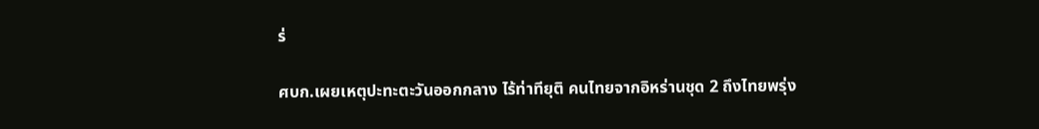ร่

ศบก.เผยเหตุปะทะตะวันออกกลาง ไร้ท่าทียุติ คนไทยจากอิหร่านชุด 2 ถึงไทยพรุ่ง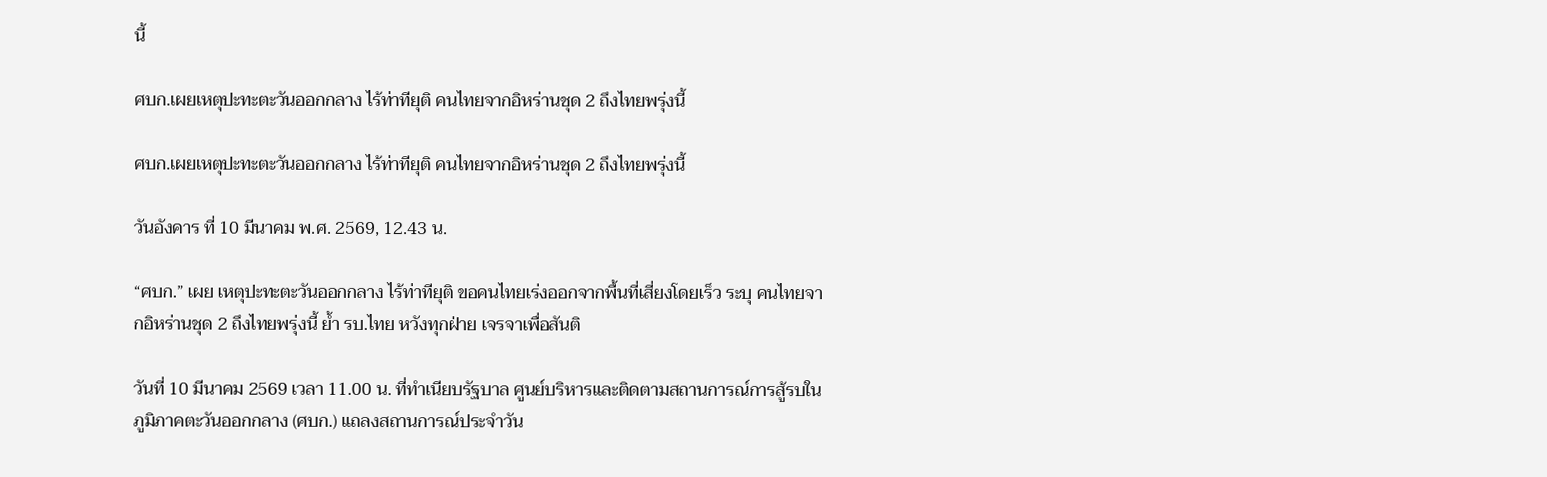นี้

ศบก.เผยเหตุปะทะตะวันออกกลาง ไร้ท่าทียุติ คนไทยจากอิหร่านชุด 2 ถึงไทยพรุ่งนี้

ศบก.เผยเหตุปะทะตะวันออกกลาง ไร้ท่าทียุติ คนไทยจากอิหร่านชุด 2 ถึงไทยพรุ่งนี้

วันอังคาร ที่ 10 มีนาคม พ.ศ. 2569, 12.43 น.

“ศบก.” เผย เหตุปะทะตะวันออกกลาง ไร้ท่าทียุติ ขอคนไทยเร่งออกจากพื้นที่เสี่ยงโดยเร็ว ระบุ คนไทยจากอิหร่านชุด 2 ถึงไทยพรุ่งนี้ ยํ้า รบ.ไทย หวังทุกฝ่าย เจรจาเพื่อสันติ

วันที่ 10 มีนาคม 2569 เวลา 11.00 น. ที่ทำเนียบรัฐบาล ศูนย์บริหารและติดตามสถานการณ์การสู้รบในภูมิภาคตะวันออกกลาง (ศบก.) แถลงสถานการณ์ประจำวัน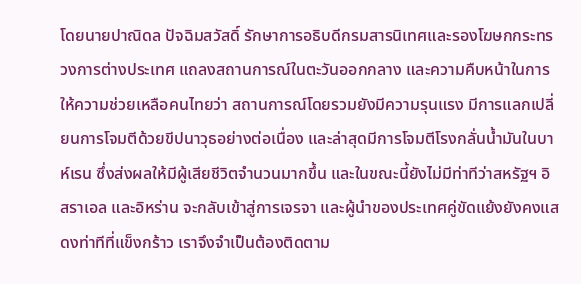โดยนายปาณิดล ปัจฉิมสวัสดิ์ รักษาการอธิบดีกรมสารนิเทศและรองโฆษกกระทรวงการต่างประเทศ แถลงสถานการณ์ในตะวันออกกลาง และความคืบหน้าในการให้ความช่วยเหลือคนไทยว่า สถานการณ์โดยรวมยังมีความรุนแรง มีการแลกเปลี่ยนการโจมตีด้วยขีปนาวุธอย่างต่อเนื่อง และล่าสุดมีการโจมตีโรงกลั่นน้ำมันในบาห์เรน ซึ่งส่งผลให้มีผู้เสียชีวิตจำนวนมากขึ้น และในขณะนี้ยังไม่มีท่าทีว่าสหรัฐฯ อิสราเอล และอิหร่าน จะกลับเข้าสู่การเจรจา และผู้นำของประเทศคู่ขัดแย้งยังคงแสดงท่าทีที่แข็งกร้าว เราจึงจำเป็นต้องติดตาม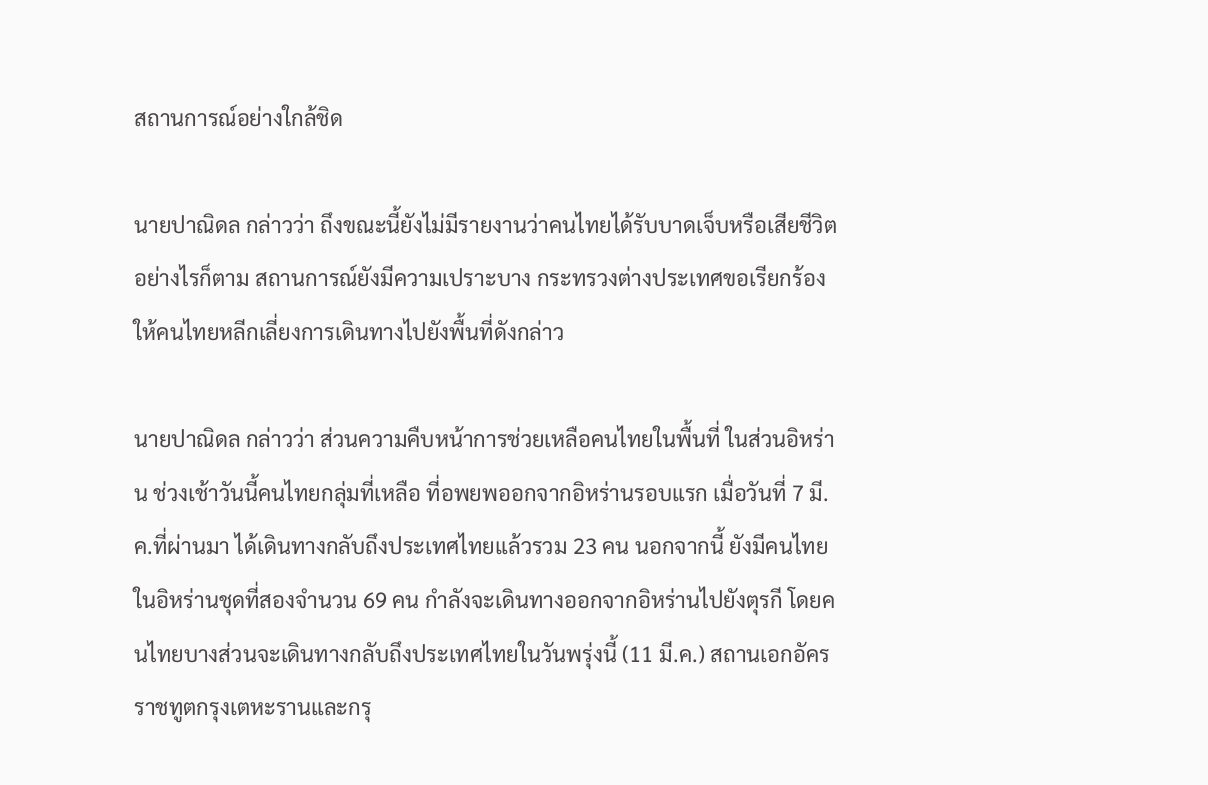สถานการณ์อย่างใกล้ชิด

นายปาณิดล กล่าวว่า ถึงขณะนี้ยังไม่มีรายงานว่าคนไทยได้รับบาดเจ็บหรือเสียชีวิต อย่างไรก็ตาม สถานการณ์ยังมีความเปราะบาง กระทรวงต่างประเทศขอเรียกร้องให้คนไทยหลีกเลี่ยงการเดินทางไปยังพื้นที่ดังกล่าว

นายปาณิดล กล่าวว่า ส่วนความคืบหน้าการช่วยเหลือคนไทยในพื้นที่ ในส่วนอิหร่าน ช่วงเช้าวันนี้คนไทยกลุ่มที่เหลือ ที่อพยพออกจากอิหร่านรอบแรก เมื่อวันที่ 7 มี.ค.ที่ผ่านมา ได้เดินทางกลับถึงประเทศไทยแล้วรวม 23 คน นอกจากนี้ ยังมีคนไทยในอิหร่านชุดที่สองจำนวน 69 คน กำลังจะเดินทางออกจากอิหร่านไปยังตุรกี โดยคนไทยบางส่วนจะเดินทางกลับถึงประเทศไทยในวันพรุ่งนี้ (11 มี.ค.) สถานเอกอัครราชทูตกรุงเตหะรานและกรุ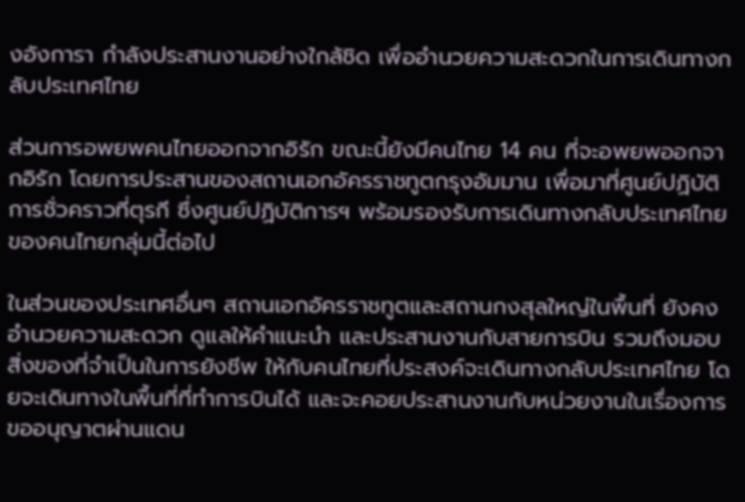งอังการา กำลังประสานงานอย่างใกล้ชิด เพื่ออำนวยความสะดวกในการเดินทางกลับประเทศไทย

ส่วนการอพยพคนไทยออกจากอิรัก ขณะนี้ยังมีคนไทย 14 คน ที่จะอพยพออกจากอิรัก โดยการประสานของสถานเอกอัครราชทูตกรุงอัมมาน เพื่อมาที่ศูนย์ปฏิบัติการชั่วคราวที่ตุรกี ซึ่งศูนย์ปฏิบัติการฯ พร้อมรองรับการเดินทางกลับประเทศไทยของคนไทยกลุ่มนี้ต่อไป

ในส่วนของประเทศอื่นๆ สถานเอกอัครราชทูตและสถานกงสุลใหญ่ในพื้นที่ ยังคงอำนวยความสะดวก ดูแลให้คำแนะนำ และประสานงานกับสายการบิน รวมถึงมอบสิ่งของที่จำเป็นในการยังชีพ ให้กับคนไทยที่ประสงค์จะเดินทางกลับประเทศไทย โดยจะเดินทางในพื้นที่ที่ทำการบินได้ และจะคอยประสานงานกับหน่วยงานในเรื่องการขออนุญาตผ่านแดน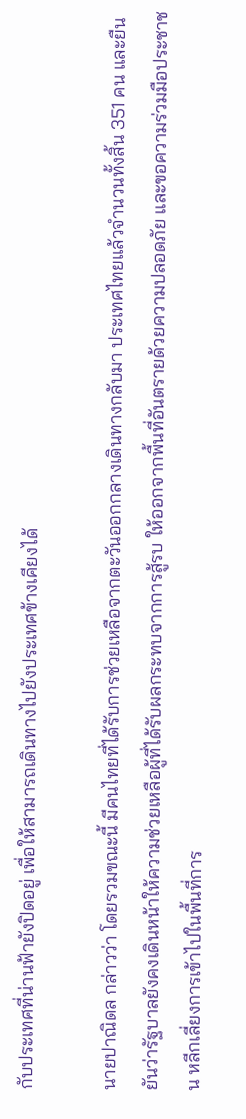กับประเทศที่น่านฟ้ายังปิดอยู่ เพื่อให้สามารถเดินทางไปยังประเทศข้างเคียงได้

นายปาณิดล กล่าวว่า โดยรวมขณะนี้ มีคนไทยที่ได้รับการช่วยเหลือจากตะวันออกกลางเดินทางกลับมา ประเทศไทยแล้วจำนวนทั้งสิ้น 351 คน และยืนยันว่ารัฐบาลยังคงเดินหน้าให้ความช่วยเหลือผู้ที่ได้รับผลกระทบจากการสู้รบ ให้ออกจากพื้นที่อันตรายด้วยความปลอดภัย และขอความร่วมมือประชาชน หลีกเลี่ยงการเข้าไปในพื้นที่การ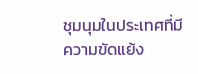ชุมนุมในประเทศที่มีความขัดแย้ง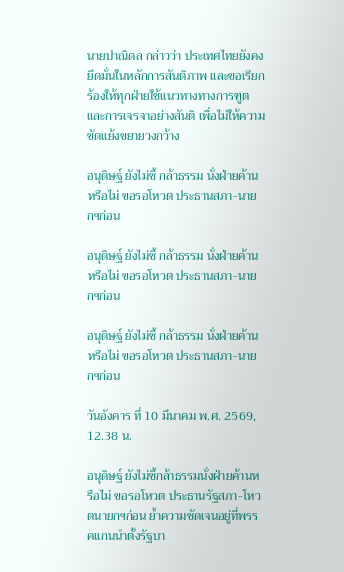นายปาณิดล กล่าวว่า ประเทศไทยยังคงยึดมั่นในหลักการสันติภาพ และขอเรียกร้องให้ทุกฝ่ายใช้แนวทางทางการฑูต และการเจรจาอย่างสันติ เพื่อไม่ให้ความขัดแย้งขยายวงกว้าง

อนุดิษฐ์ ยังไม่ชี้ กล้าธรรม นั่งฝ่ายค้านหรือไม่ ขอรอโหวต ประธานสภา-นายกฯก่อน

อนุดิษฐ์ ยังไม่ชี้ กล้าธรรม นั่งฝ่ายค้านหรือไม่ ขอรอโหวต ประธานสภา-นายกฯก่อน

อนุดิษฐ์ ยังไม่ชี้ กล้าธรรม นั่งฝ่ายค้านหรือไม่ ขอรอโหวต ประธานสภา-นายกฯก่อน

วันอังคาร ที่ 10 มีนาคม พ.ศ. 2569, 12.38 น.

อนุดิษฐ์ ยังไม่ชี้กล้าธรรมนั่งฝ่ายค้านหรือไม่ ขอรอโหวต ประธานรัฐสภา-โหวตนายกฯก่อน ย้ำความชัดเจนอยู่ที่พรรคแกนนำตั้งรัฐบา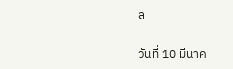ล

วันที่ 10 มีนาค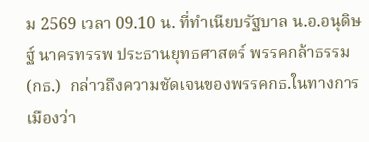ม 2569 เวลา 09.10 น. ที่ทำเนียบรัฐบาล น.อ.อนุดิษฐ์ นาครทรรพ ประธานยุทธศาสตร์ พรรคกล้าธรรม(กธ.)  กล่าวถึงความชัดเจนของพรรคกธ.ในทางการเมืองว่า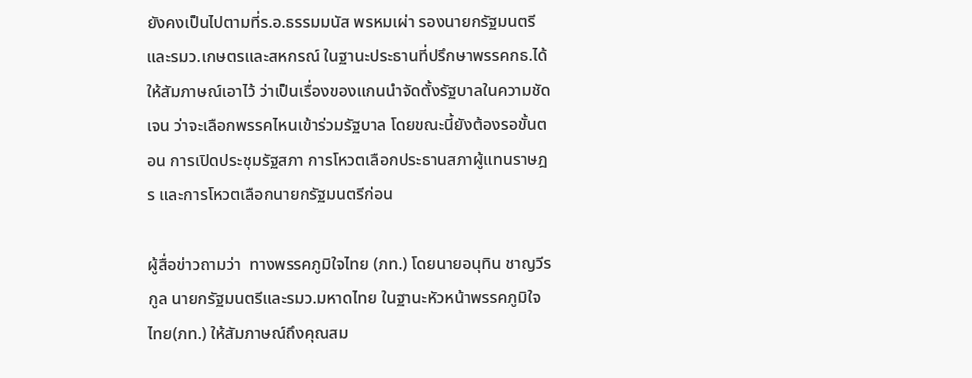ยังคงเป็นไปตามที่ร.อ.ธรรมมนัส พรหมเผ่า รองนายกรัฐมนตรีและรมว.เกษตรและสหกรณ์ ในฐานะประธานที่ปรึกษาพรรคกธ.ได้ให้สัมภาษณ์เอาไว้ ว่าเป็นเรื่องของแกนนำจัดตั้งรัฐบาลในความชัดเจน ว่าจะเลือกพรรคไหนเข้าร่วมรัฐบาล โดยขณะนี้ยังต้องรอขั้นตอน การเปิดประชุมรัฐสภา การโหวตเลือกประธานสภาผู้แทนราษฎร และการโหวตเลือกนายกรัฐมนตรีก่อน

ผู้สื่อข่าวถามว่า  ทางพรรคภูมิใจไทย (ภท.) โดยนายอนุทิน ชาญวีรกูล นายกรัฐมนตรีและรมว.มหาดไทย ในฐานะหัวหน้าพรรคภูมิใจไทย(ภท.) ให้สัมภาษณ์ถึงคุณสม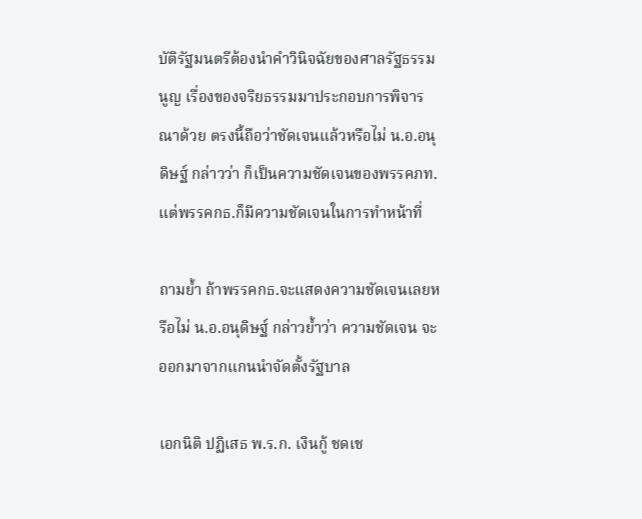บัติรัฐมนตรีต้องนำคำวินิจฉัยของศาลรัฐธรรมนูญ เรื่องของจริยธรรมมาประกอบการพิจารณาด้วย ตรงนี้ถือว่าชัดเจนแล้วหรือไม่ น.อ.อนุดิษฐ์ กล่าวว่า ก็เป็นความชัดเจนของพรรคภท. แต่พรรคกธ.ก็มีความชัดเจนในการทำหน้าที่

ถามย้ำ ถ้าพรรคกธ.จะแสดงความชัดเจนเลยหรือไม่ น.อ.อนุดิษฐ์ กล่าวย้ำว่า ความชัดเจน จะออกมาจากแกนนำจัดตั้งรัฐบาล

เอกนิติ ปฏิเสธ พ.ร.ก. เงินกู้ ชดเช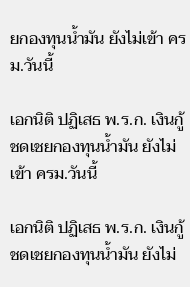ยกองทุนน้ำมัน ยังไม่เข้า ครม.วันนี้

เอกนิติ ปฏิเสธ พ.ร.ก. เงินกู้ ชดเชยกองทุนน้ำมัน ยังไม่เข้า ครม.วันนี้

เอกนิติ ปฏิเสธ พ.ร.ก. เงินกู้ ชดเชยกองทุนน้ำมัน ยังไม่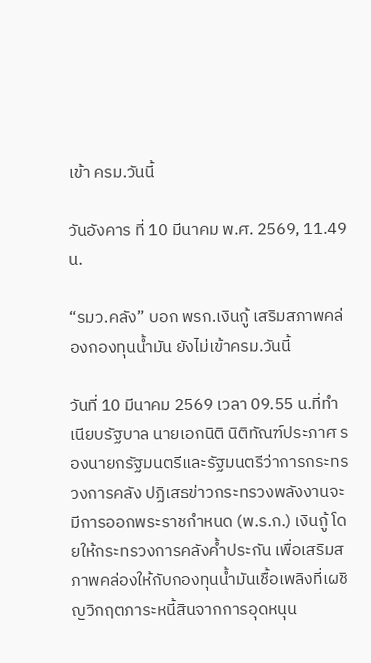เข้า ครม.วันนี้

วันอังคาร ที่ 10 มีนาคม พ.ศ. 2569, 11.49 น.

“รมว.คลัง” บอก พรก.เงินกู้ เสริมสภาพคล่องกองทุนน้ำมัน ยังไม่เข้าครม.วันนี้

วันที่ 10 มีนาคม 2569 เวลา 09.55 น.ที่ทำเนียบรัฐบาล นายเอกนิติ นิติทัณฑ์ประภาศ รองนายกรัฐมนตรีและรัฐมนตรีว่าการกระทรวงการคลัง ปฏิเสธข่าวกระทรวงพลังงานจะมีการออกพระราชกำหนด (พ.ร.ก.) เงินกู้ โดยให้กระทรวงการคลังค้ำประกัน เพื่อเสริมสภาพคล่องให้กับกองทุนน้ำมันเชื้อเพลิงที่เผชิญวิกฤตภาระหนี้สินจากการอุดหนุน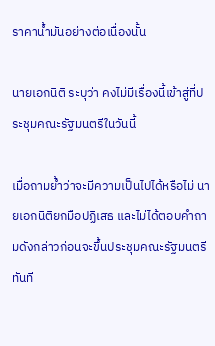ราคาน้ำมันอย่างต่อเนื่องนั้น

นายเอกนิติ ระบุว่า คงไม่มีเรื่องนี้เข้าสู่ที่ประชุมคณะรัฐมนตรีในวันนี้

เมื่อถามย้ำว่าจะมีความเป็นไปได้หรือไม่ นายเอกนิติยกมือปฏิเสธ และไม่ได้ตอบคำถามดังกล่าวก่อนจะขึ้นประชุมคณะรัฐมนตรีทันที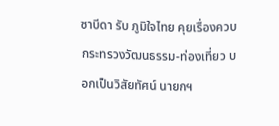ซาบีดา รับ ภูมิใจไทย คุยเรื่องควบกระทรวงวัฒนธรรม-ท่องเที่ยว บอกเป็นวิสัยทัศน์ นายกฯ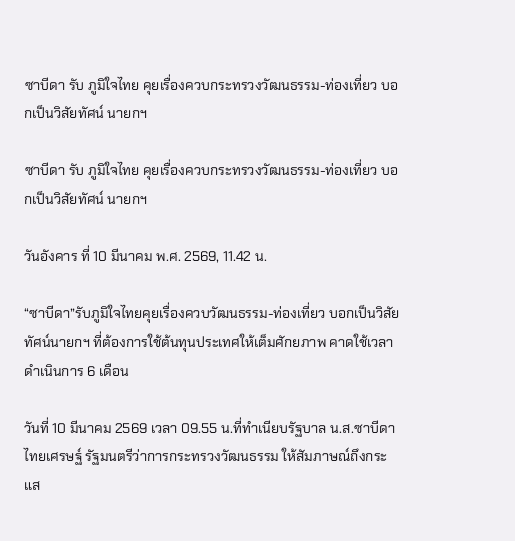ซาบีดา รับ ภูมิใจไทย คุยเรื่องควบกระทรวงวัฒนธรรม-ท่องเที่ยว บอกเป็นวิสัยทัศน์ นายกฯ

ซาบีดา รับ ภูมิใจไทย คุยเรื่องควบกระทรวงวัฒนธรรม-ท่องเที่ยว บอกเป็นวิสัยทัศน์ นายกฯ

วันอังคาร ที่ 10 มีนาคม พ.ศ. 2569, 11.42 น.

“ซาบีดา”รับภูมิใจไทยคุยเรื่องควบวัฒนธรรม-ท่องเที่ยว บอกเป็นวิสัยทัศน์นายกฯ ที่ต้องการใช้ต้นทุนประเทศให้เต็มศักยภาพ คาดใช้เวลาดำเนินการ 6 เดือน

วันที่ 10 มีนาคม 2569 เวลา 09.55 น.ที่ทำเนียบรัฐบาล น.ส.ซาบีดา ไทยเศรษฐ์ รัฐมนตรีว่าการกระทรวงวัฒนธรรม ให้สัมภาษณ์ถึงกระแส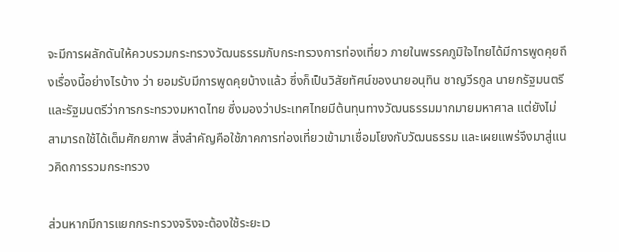จะมีการผลักดันให้ควบรวมกระทรวงวัฒนธรรมกับกระทรวงการท่องเที่ยว ภายในพรรคภูมิใจไทยได้มีการพูดคุยถึงเรื่องนี้อย่างไรบ้าง ว่า ยอมรับมีการพูดคุยบ้างแล้ว ซึ่งก็เป็นวิสัยทัศน์ของนายอนุทิน ชาญวีรกูล นายกรัฐมนตรีและรัฐมนตรีว่าการกระทรวงมหาดไทย ซึ่งมองว่าประเทศไทยมีต้นทุนทางวัฒนธรรมมากมายมหาศาล แต่ยังไม่สามารถใช้ได้เต็มศักยภาพ สิ่งสำคัญคือใช้ภาคการท่องเที่ยวเข้ามาเชื่อมโยงกับวัฒนธรรม และเผยแพร่จึงมาสู่แนวคิดการรวมกระทรวง

ส่วนหากมีการแยกกระทรวงจริงจะต้องใช้ระยะเว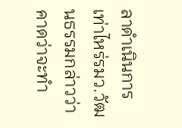ลาดำเนินการเท่าไหร่รมว.วัฒนธรรมกล่าวว่า คาดว่าจะทำ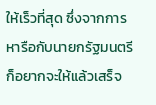ให้เร็วที่สุด ซึ่งจากการหารือกับนายกรัฐมนตรีก็อยากจะให้แล้วเสร็จ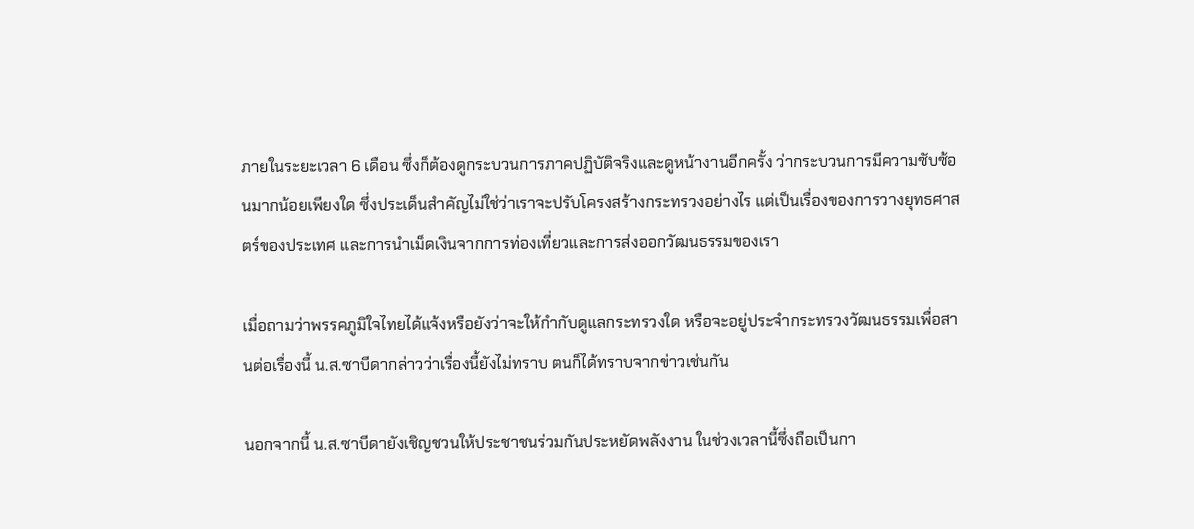ภายในระยะเวลา 6 เดือน ซึ่งก็ต้องดูกระบวนการภาคปฏิบัติจริงและดูหน้างานอีกครั้ง ว่ากระบวนการมีความซับซ้อนมากน้อยเพียงใด ซึ่งประเด็นสำคัญไม่ใช่ว่าเราจะปรับโครงสร้างกระทรวงอย่างไร แต่เป็นเรื่องของการวางยุทธศาสตร์ของประเทศ และการนำเม็ดเงินจากการท่องเที่ยวและการส่งออกวัฒนธรรมของเรา

เมื่อถามว่าพรรคภูมิใจไทยได้แจ้งหรือยังว่าจะให้กำกับดูแลกระทรวงใด หรือจะอยู่ประจำกระทรวงวัฒนธรรมเพื่อสานต่อเรื่องนี้ น.ส.ซาบีดากล่าวว่าเรื่องนี้ยังไม่ทราบ ตนก็ได้ทราบจากข่าวเช่นกัน

นอกจากนี้ น.ส.ซาบีดายังเชิญชวนให้ประชาชนร่วมกันประหยัดพลังงาน ในช่วงเวลานี้ซึ่งถือเป็นกา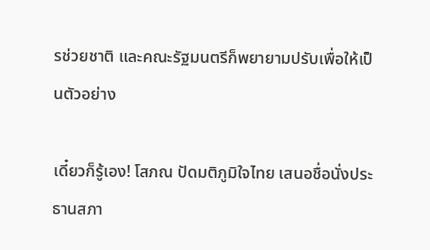รช่วยชาติ และคณะรัฐมนตรีก็พยายามปรับเพื่อให้เป็นตัวอย่าง

เดี๋ยวก็รู้เอง! โสภณ ปัดมติภูมิใจไทย เสนอชื่อนั่งประธานสภา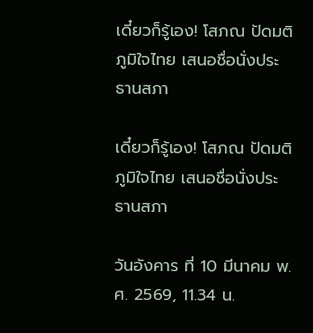เดี๋ยวก็รู้เอง! โสภณ ปัดมติภูมิใจไทย เสนอชื่อนั่งประธานสภา

เดี๋ยวก็รู้เอง! โสภณ ปัดมติภูมิใจไทย เสนอชื่อนั่งประธานสภา

วันอังคาร ที่ 10 มีนาคม พ.ศ. 2569, 11.34 น.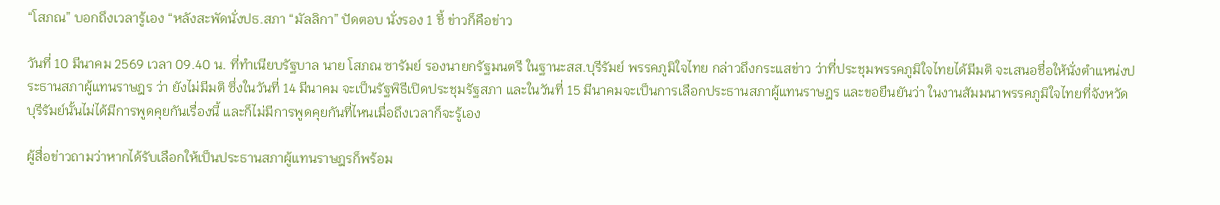“โสภณ” บอกถึงเวลารู้เอง “หลังสะพัดนั่งปธ.สภา “มัลลิกา” ปัดตอบ นั่งรอง 1 ชี้ ข่าวก็คือข่าว

วันที่ 10 มีนาคม 2569 เวลา 09.40 น. ที่ทำเนียบรัฐบาล นาย โสภณ ซารัมย์ รองนายกรัฐมนตรี ในฐานะสส.บุรีรัมย์ พรรคภูมิใจไทย กล่าวถึงกระแสข่าว ว่าที่ประชุมพรรคภูมิใจไทยได้มีมติ จะเสนอชื่อให้นั่งตำแหน่งประธานสภาผู้แทนราษฎร ว่า ยังไม่มีมติ ซึ่งในวันที่ 14 มีนาคม จะเป็นรัฐพิธีเปิดประชุมรัฐสภา และในวันที่ 15 มีนาคมจะเป็นการเลือกประธานสภาผู้แทนราษฎร และขอยืนยันว่า ในงานสัมมนาพรรคภูมิใจไทยที่จังหวัดบุรีรัมย์นั้นไม่ได้มีการพูดคุยกันเรื่องนี้ และก็ไม่มีการพูดคุยกันที่ไหนเมื่อถึงเวลาก็จะรู้เอง

ผู้สื่อข่าวถามว่าหากได้รับเลือกให้เป็นประธานสภาผู้แทนราษฎรก็พร้อม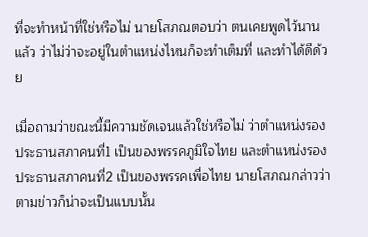ที่จะทำหน้าที่ใช่หรือไม่ นายโสภณตอบว่า ตนเคยพูดไว้นานแล้ว ว่าไม่ว่าจะอยู่ในตำแหน่งไหนก็จะทำเต็มที่ และทำได้ดีด้วย

เมื่อถามว่าขณะนี้มีความชัดเจนแล้วใช่หรือไม่ ว่าตำแหน่งรองประธานสภาคนที่1 เป็นของพรรคภูมิใจไทย และตำแหน่งรองประธานสภาคนที่2 เป็นของพรรคเพื่อไทย นายโสภณกล่าวว่า ตามข่าวก็น่าจะเป็นแบบนั้น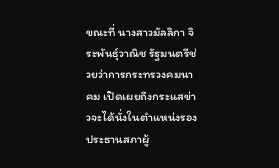ขณะที่ นางสาวมัลลิกา จิระพันธุ์วาณิช รัฐมนตรีช่วยว่าการกระทรวงคมนาคม เปิดเผยถึงกระแสข่าวจะได้นั่งในตำแหน่งรองประธานสภาผู้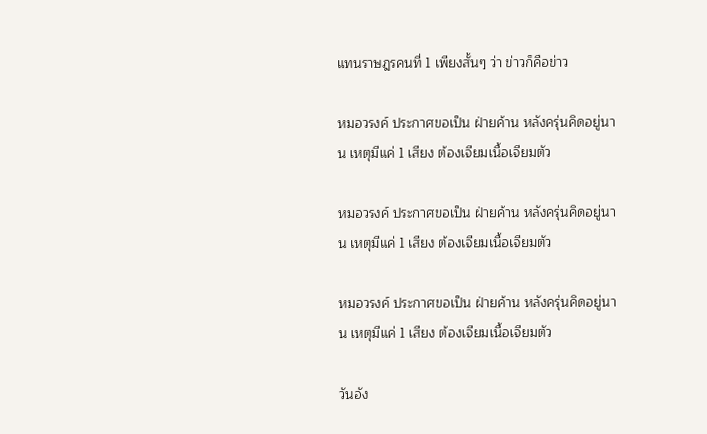แทนราษฎรคนที่ 1 เพียงสั้นๆ ว่า ข่าวก็คือข่าว

หมอวรงค์ ประกาศขอเป็น ฝ่ายค้าน หลังครุ่นคิดอยู่นาน เหตุมีแค่ 1 เสียง ต้องเจียมเนื้อเจียมตัว

หมอวรงค์ ประกาศขอเป็น ฝ่ายค้าน หลังครุ่นคิดอยู่นาน เหตุมีแค่ 1 เสียง ต้องเจียมเนื้อเจียมตัว

หมอวรงค์ ประกาศขอเป็น ฝ่ายค้าน หลังครุ่นคิดอยู่นาน เหตุมีแค่ 1 เสียง ต้องเจียมเนื้อเจียมตัว

วันอัง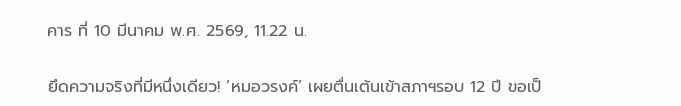คาร ที่ 10 มีนาคม พ.ศ. 2569, 11.22 น.

ยึดความจริงที่มีหนึ่งเดียว! ‘หมอวรงค์’ เผยตื่นเต้นเข้าสภาฯรอบ 12 ปี ขอเป็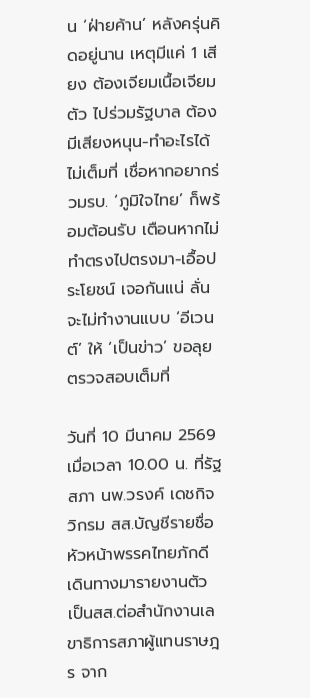น ‘ฝ่ายค้าน’ หลังครุ่นคิดอยู่นาน เหตุมีแค่ 1 เสียง ต้องเจียมเนื้อเจียมตัว ไปร่วมรัฐบาล ต้องมีเสียงหนุน-ทำอะไรได้ไม่เต็มที่ เชื่อหากอยากร่วมรบ. ‘ภูมิใจไทย’ ก็พร้อมต้อนรับ เตือนหากไม่ทำตรงไปตรงมา-เอื้อประโยชน์ เจอกันแน่ ลั่นจะไม่ทำงานแบบ ‘อีเวนต์’ ให้ ‘เป็นข่าว’ ขอลุยตรวจสอบเต็มที่

วันที่ 10 มีนาคม 2569 เมื่อเวลา 10.00 น. ที่รัฐสภา นพ.วรงค์ เดชกิจวิกรม สส.บัญชีรายชื่อ หัวหน้าพรรคไทยภักดี เดินทางมารายงานตัวเป็นสส.ต่อสำนักงานเลขาธิการสภาผู้แทนราษฎร จาก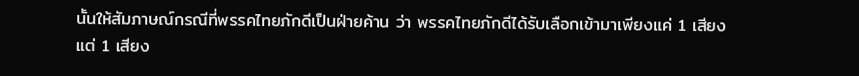นั้นให้สัมภาษณ์กรณีที่พรรคไทยภักดีเป็นฝ่ายค้าน ว่า พรรคไทยภักดีได้รับเลือกเข้ามาเพียงแค่ 1 เสียง แต่ 1 เสียง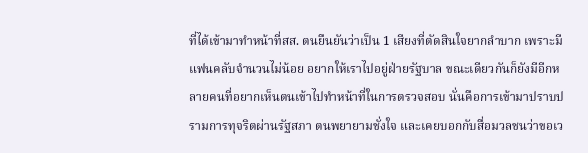ที่ได้เข้ามาทำหน้าที่สส. ตนยืนยันว่าเป็น 1 เสียงที่ตัดสินใจยากลำบาก เพราะมีแฟนคลับจำนวนไม่น้อย อยากให้เราไปอยู่ฝ่ายรัฐบาล ขณะเดียวกันก็ยังมีอีกหลายคนที่อยากเห็นตนเข้าไปทำหน้าที่ในการตรวจสอบ นั่นคือการเข้ามาปราบปรามการทุจริตผ่านรัฐสภา ตนพยายามชั่งใจ และเคยบอกกับสื่อมวลชนว่าขอเว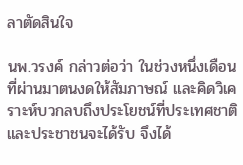ลาตัดสินใจ

นพ.วรงค์ กล่าวต่อว่า ในช่วงหนึ่งเดือนที่ผ่านมาตนงดให้สัมภาษณ์ และคิดวิเคราะห์บวกลบถึงประโยชน์ที่ประเทศชาติและประชาชนจะได้รับ จึงได้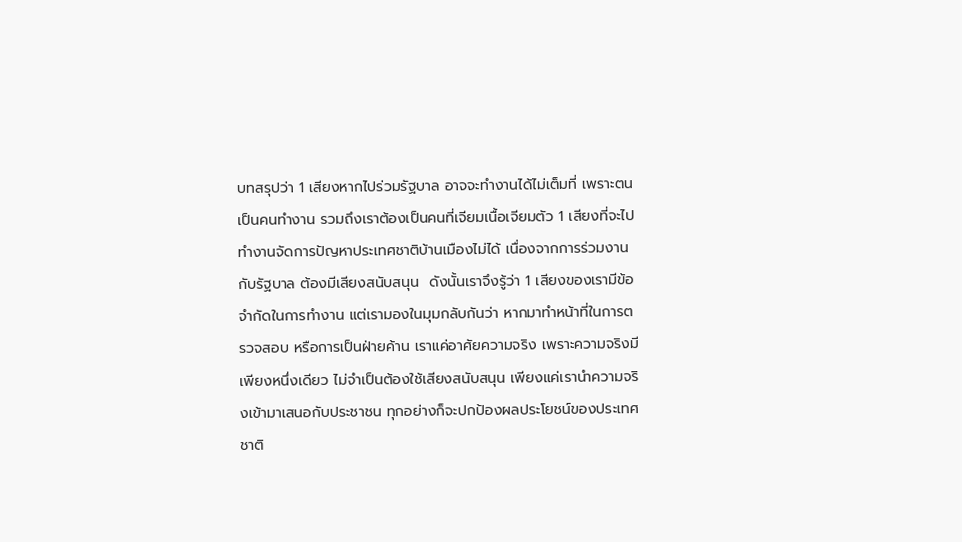บทสรุปว่า 1 เสียงหากไปร่วมรัฐบาล อาจจะทำงานได้ไม่เต็มที่ เพราะตนเป็นคนทำงาน รวมถึงเราต้องเป็นคนที่เจียมเนื้อเจียมตัว 1 เสียงที่จะไปทำงานจัดการปัญหาประเทศชาติบ้านเมืองไม่ได้ เนื่องจากการร่วมงานกับรัฐบาล ต้องมีเสียงสนับสนุน  ดังนั้นเราจึงรู้ว่า 1 เสียงของเรามีข้อจำกัดในการทำงาน แต่เรามองในมุมกลับกันว่า หากมาทำหน้าที่ในการตรวจสอบ หรือการเป็นฝ่ายค้าน เราแค่อาศัยความจริง เพราะความจริงมีเพียงหนึ่งเดียว ไม่จำเป็นต้องใช้เสียงสนับสนุน เพียงแค่เรานำความจริงเข้ามาเสนอกับประชาชน ทุกอย่างก็จะปกป้องผลประโยชน์ของประเทศชาติ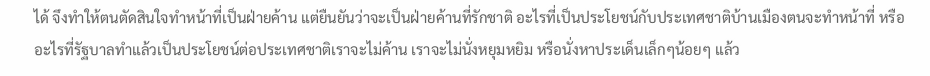ได้ จึงทำให้ตนตัดสินใจทำหน้าที่เป็นฝ่ายค้าน แต่ยืนยันว่าจะเป็นฝ่ายค้านที่รักชาติ อะไรที่เป็นประโยชน์กับประเทศชาติบ้านเมืองตนจะทำหน้าที่ หรืออะไรที่รัฐบาลทำแล้วเป็นประโยชน์ต่อประเทศชาติเราจะไม่ค้าน เราจะไม่นั่งหยุมหยิม หรือนั่งหาประเด็นเล็กๆน้อยๆ แล้ว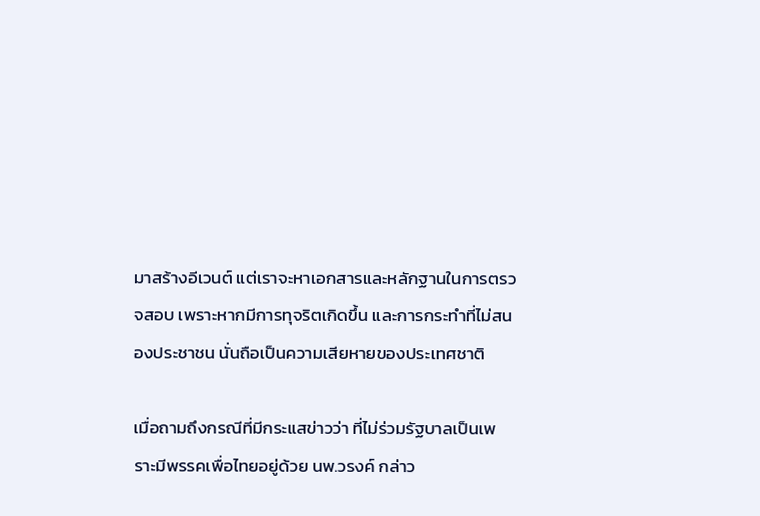มาสร้างอีเวนต์ แต่เราจะหาเอกสารและหลักฐานในการตรวจสอบ เพราะหากมีการทุจริตเกิดขึ้น และการกระทำที่ไม่สนองประชาชน นั่นถือเป็นความเสียหายของประเทศชาติ

เมื่อถามถึงกรณีที่มีกระแสข่าวว่า ที่ไม่ร่วมรัฐบาลเป็นเพราะมีพรรคเพื่อไทยอยู่ด้วย นพ.วรงค์ กล่าว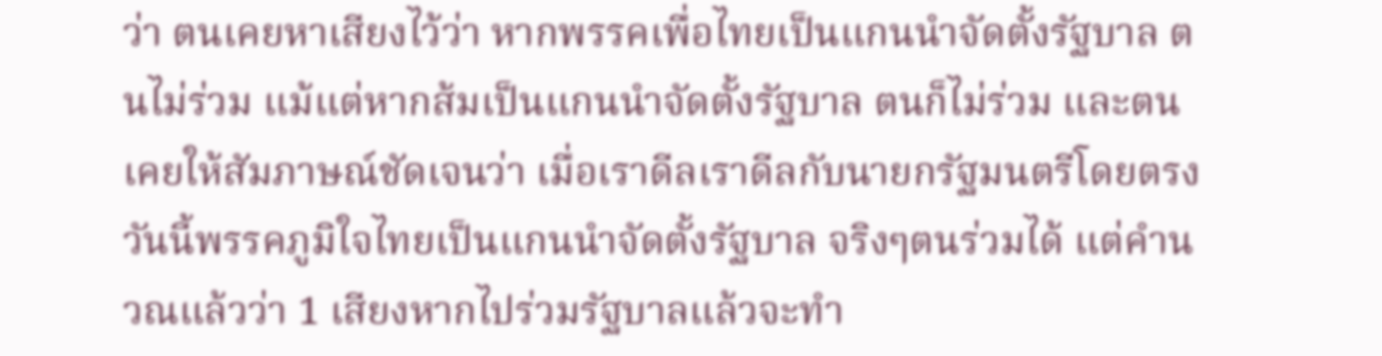ว่า ตนเคยหาเสียงไว้ว่า หากพรรคเพื่อไทยเป็นแกนนำจัดตั้งรัฐบาล ตนไม่ร่วม แม้แต่หากส้มเป็นแกนนำจัดตั้งรัฐบาล ตนก็ไม่ร่วม และตนเคยให้สัมภาษณ์ชัดเจนว่า เมื่อเราดีลเราดีลกับนายกรัฐมนตรีโดยตรง วันนี้พรรคภูมิใจไทยเป็นแกนนำจัดตั้งรัฐบาล จริงๆตนร่วมได้ แต่คำนวณแล้วว่า 1 เสียงหากไปร่วมรัฐบาลแล้วจะทำ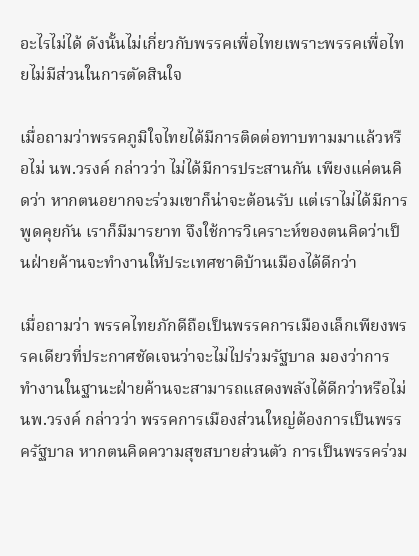อะไรไม่ได้ ดังนั้นไม่เกี่ยวกับพรรคเพื่อไทยเพราะพรรคเพื่อไทยไม่มีส่วนในการตัดสินใจ

เมื่อถามว่าพรรคภูมิใจไทยได้มีการติดต่อทาบทามมาแล้วหรือไม่ นพ.วรงค์ กล่าวว่า ไม่ได้มีการประสานกัน เพียงแค่ตนคิดว่า หากตนอยากจะร่วมเขาก็น่าจะต้อนรับ แต่เราไม่ได้มีการพูดคุยกัน เราก็มีมารยาท จึงใช้การวิเคราะห์ของตนคิดว่าเป็นฝ่ายค้านจะทำงานให้ประเทศชาติบ้านเมืองได้ดีกว่า

เมื่อถามว่า พรรคไทยภักดีถือเป็นพรรคการเมืองเล็กเพียงพรรคเดียวที่ประกาศชัดเจนว่าจะไม่ไปร่วมรัฐบาล มองว่าการทำงานในฐานะฝ่ายค้านจะสามารถแสดงพลังได้ดีกว่าหรือไม่ นพ.วรงค์ กล่าวว่า พรรคการเมืองส่วนใหญ่ต้องการเป็นพรรครัฐบาล หากตนคิดความสุขสบายส่วนตัว การเป็นพรรคร่วม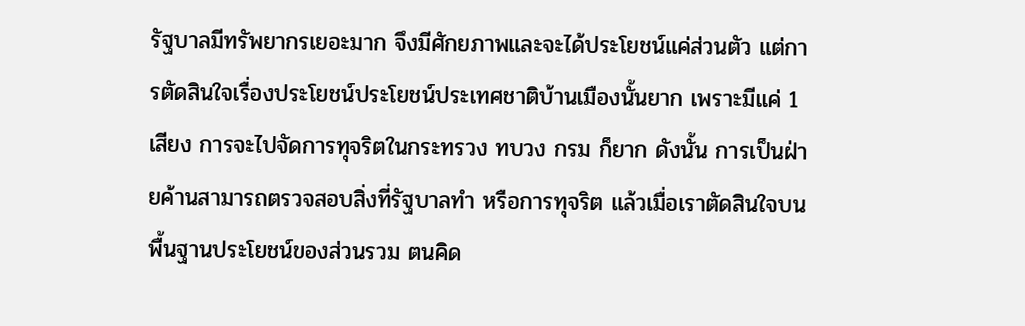รัฐบาลมีทรัพยากรเยอะมาก จึงมีศักยภาพและจะได้ประโยชน์แค่ส่วนตัว แต่การตัดสินใจเรื่องประโยชน์ประโยชน์ประเทศชาติบ้านเมืองนั้นยาก เพราะมีแค่ 1 เสียง การจะไปจัดการทุจริตในกระทรวง ทบวง กรม ก็ยาก ดังนั้น การเป็นฝ่ายค้านสามารถตรวจสอบสิ่งที่รัฐบาลทำ หรือการทุจริต แล้วเมื่อเราตัดสินใจบนพื้นฐานประโยชน์ของส่วนรวม ตนคิด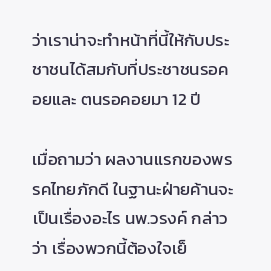ว่าเราน่าจะทำหน้าที่นี้ให้กับประชาชนได้สมกับที่ประชาชนรอคอยและ ตนรอคอยมา 12 ปี

เมื่อถามว่า ผลงานแรกของพรรคไทยภักดี ในฐานะฝ่ายค้านจะเป็นเรื่องอะไร นพ.วรงค์ กล่าวว่า เรื่องพวกนี้ต้องใจเย็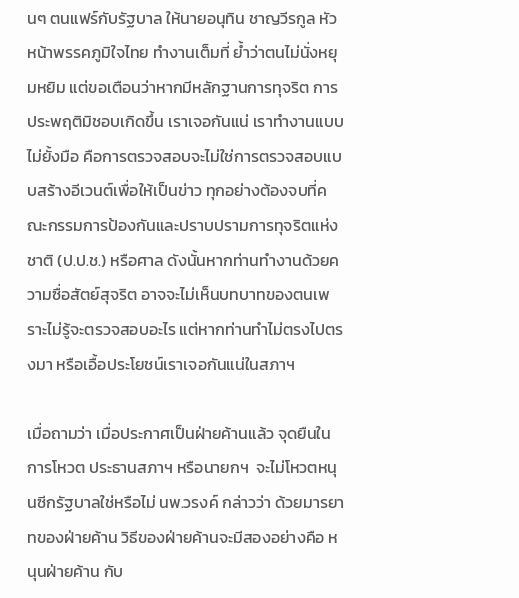นๆ ตนแฟร์กับรัฐบาล ให้นายอนุทิน ชาญวีรกูล หัวหน้าพรรคภูมิใจไทย ทำงานเต็มที่ ย้ำว่าตนไม่นั่งหยุมหยิม แต่ขอเตือนว่าหากมีหลักฐานการทุจริต การประพฤติมิชอบเกิดขึ้น เราเจอกันแน่ เราทำงานแบบไม่ยั้งมือ คือการตรวจสอบจะไม่ใช่การตรวจสอบแบบสร้างอีเวนต์เพื่อให้เป็นข่าว ทุกอย่างต้องจบที่คณะกรรมการป้องกันและปราบปรามการทุจริตแห่งชาติ (ป.ป.ช.) หรือศาล ดังนั้นหากท่านทำงานด้วยความซื่อสัตย์สุจริต อาจจะไม่เห็นบทบาทของตนเพราะไม่รู้จะตรวจสอบอะไร แต่หากท่านทำไม่ตรงไปตรงมา หรือเอื้อประโยชน์เราเจอกันแน่ในสภาฯ

เมื่อถามว่า เมื่อประกาศเป็นฝ่ายค้านแล้ว จุดยืนในการโหวต ประธานสภาฯ หรือนายกฯ  จะไม่โหวตหนุนซีกรัฐบาลใช่หรือไม่ นพ.วรงค์ กล่าวว่า ด้วยมารยาทของฝ่ายค้าน วิธีของฝ่ายค้านจะมีสองอย่างคือ หนุนฝ่ายค้าน กับ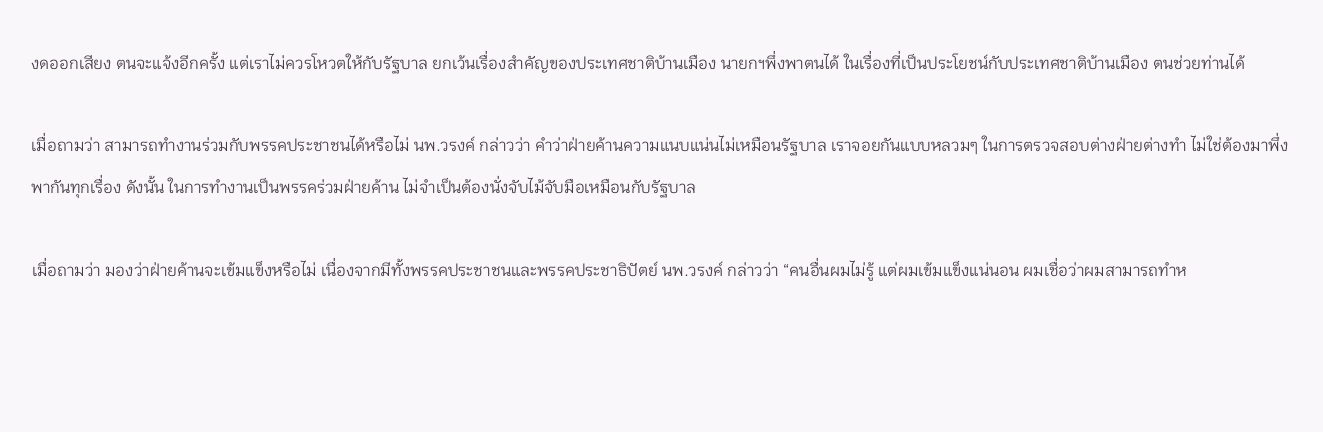งดออกเสียง ตนจะแจ้งอีกครั้ง แต่เราไม่ควรโหวตให้กับรัฐบาล ยกเว้นเรื่องสำคัญของประเทศชาติบ้านเมือง นายกฯพึ่งพาตนได้ ในเรื่องที่เป็นประโยชน์กับประเทศชาติบ้านเมือง ตนช่วยท่านได้

เมื่อถามว่า สามารถทำงานร่วมกับพรรคประชาชนได้หรือไม่ นพ.วรงค์ กล่าวว่า คำว่าฝ่ายค้านความแนบแน่นไม่เหมือนรัฐบาล เราจอยกันแบบหลวมๆ ในการตรวจสอบต่างฝ่ายต่างทำ ไม่ใช่ต้องมาพึ่งพากันทุกเรื่อง ดังนั้น ในการทำงานเป็นพรรคร่วมฝ่ายค้าน ไม่จำเป็นต้องนั่งจับไม้จับมือเหมือนกับรัฐบาล

เมื่อถามว่า มองว่าฝ่ายค้านจะเข้มแข็งหรือไม่ เนื่องจากมีทั้งพรรคประชาชนและพรรคประชาธิปัตย์ นพ.วรงค์ กล่าวว่า “คนอื่นผมไม่รู้ แต่ผมเข้มแข็งแน่นอน ผมเชื่อว่าผมสามารถทำห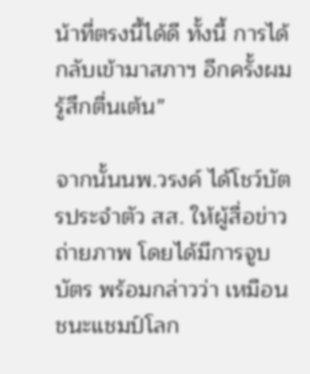น้าที่ตรงนี้ได้ดี ทั้งนี้ การได้กลับเข้ามาสภาฯ อีกครั้งผมรู้สึกตื่นเต้น”

จากนั้นนพ.วรงค์ ได้โชว์บัตรประจำตัว สส. ให้ผู้สื่อข่าวถ่ายภาพ โดยได้มีการจูบบัตร พร้อมกล่าวว่า เหมือนชนะแชมป์โลก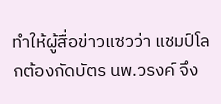ทำให้ผู้สื่อข่าวแซวว่า แชมป์โลกต้องกัดบัตร นพ.วรงค์ จึง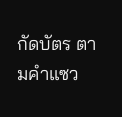กัดบัตร ตามคำแซว